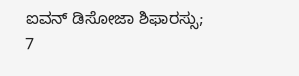ಐವನ್ ಡಿಸೋಜಾ ಶಿಫಾರಸ್ಸು; 7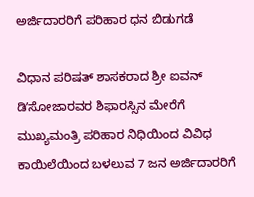ಅರ್ಜಿದಾರರಿಗೆ ಪರಿಹಾರ ಧನ ಬಿಡುಗಡೆ

ವಿಧಾನ ಪರಿಷತ್ ಶಾಸಕರಾದ ಶ್ರೀ ಐವನ್ ಡಿʼಸೋಜಾರವರ ಶಿಫಾರಸ್ಸಿನ ಮೇರೆಗೆ ಮುಖ್ಯಮಂತ್ರಿ ಪರಿಹಾರ ನಿಧಿಯಿಂದ ವಿವಿಧ ಕಾಯಿಲೆಯಿಂದ ಬಳಲುವ 7 ಜನ ಅರ್ಜಿದಾರರಿಗೆ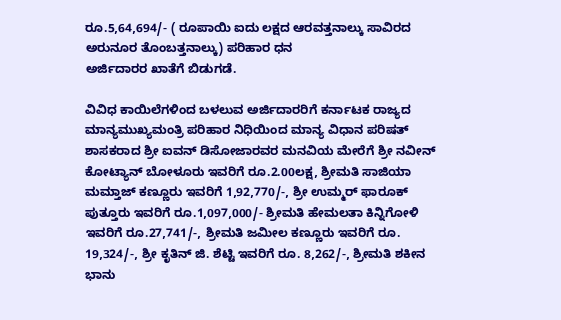ರೂ.5,64,694/- ( ರೂಪಾಯಿ ಐದು ಲಕ್ಷದ ಆರವತ್ತನಾಲ್ಕು ಸಾವಿರದ ಅರುನೂರ ತೊಂಬತ್ತನಾಲ್ಕು) ಪರಿಹಾರ ಧನ
ಅರ್ಜಿದಾರರ ಖಾತೆಗೆ ಬಿಡುಗಡೆ.

ವಿವಿಧ ಕಾಯಿಲೆಗಳಿಂದ ಬಳಲುವ ಅರ್ಜಿದಾರರಿಗೆ ಕರ್ನಾಟಕ ರಾಜ್ಯದ ಮಾನ್ಯಮುಖ್ಯಮಂತ್ರಿ ಪರಿಹಾರ ನಿಧಿಯಿಂದ ಮಾನ್ಯ ವಿಧಾನ ಪರಿಷತ್ ಶಾಸಕರಾದ ಶ್ರೀ ಐವನ್ ಡಿಸೋಜಾರವರ ಮನವಿಯ ಮೇರೆಗೆ ಶ್ರೀ ನವೀನ್ ಕೋಟ್ಯಾನ್ ಬೋಳೂರು ಇವರಿಗೆ ರೂ.2.00ಲಕ್ಷ, ಶ್ರೀಮತಿ ಸಾಜಿಯಾ ಮಮ್ತಾಜ್ ಕಣ್ಣೂರು ಇವರಿಗೆ 1,92,770/-, ಶ್ರೀ ಉಮ್ಮರ್ ಫಾರೂಕ್ ಪುತ್ತೂರು ಇವರಿಗೆ ರೂ.1,097,000/- ಶ್ರೀಮತಿ ಹೇಮಲತಾ ಕಿನ್ನಿಗೋಳಿ ಇವರಿಗೆ ರೂ.27,741/-, ಶ್ರೀಮತಿ ಜಮೀಲ ಕಣ್ಣೂರು ಇವರಿಗೆ ರೂ. 19,324/-, ಶ್ರೀ ಕೃತಿನ್ ಜಿ. ಶೆಟ್ಟಿ ಇವರಿಗೆ ರೂ. 8,262/-, ಶ್ರೀಮತಿ ಶಕೀನ ಭಾನು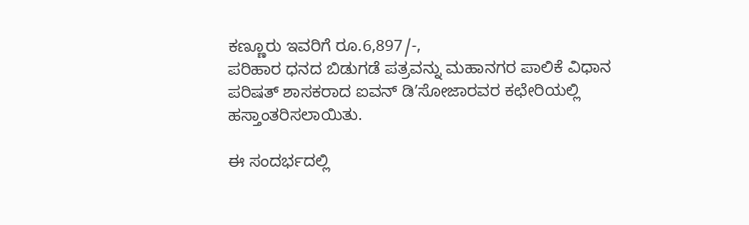ಕಣ್ಣೂರು ಇವರಿಗೆ ರೂ.6,897/-,
ಪರಿಹಾರ ಧನದ ಬಿಡುಗಡೆ ಪತ್ರವನ್ನು ಮಹಾನಗರ ಪಾಲಿಕೆ ವಿಧಾನ ಪರಿಷತ್ ಶಾಸಕರಾದ ಐವನ್ ಡಿʼಸೋಜಾರವರ ಕಛೇರಿಯಲ್ಲಿ ಹಸ್ತಾಂತರಿಸಲಾಯಿತು.

ಈ ಸಂದರ್ಭದಲ್ಲಿ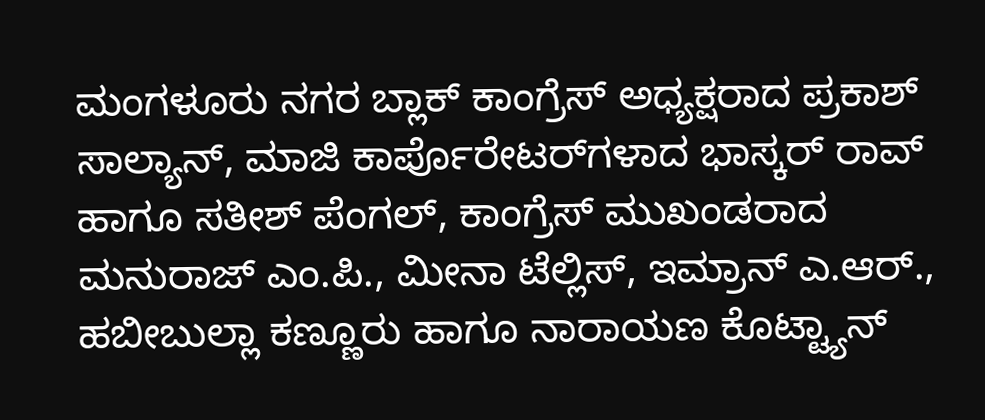ಮಂಗಳೂರು ನಗರ ಬ್ಲಾಕ್ ಕಾಂಗ್ರೆಸ್ ಅಧ್ಯಕ್ಷರಾದ ಪ್ರಕಾಶ್ ಸಾಲ್ಯಾನ್, ಮಾಜಿ ಕಾರ್ಪೊರೇಟರ್‌ಗಳಾದ ಭಾಸ್ಕರ್ ರಾವ್ ಹಾಗೂ ಸತೀಶ್ ಪೆಂಗಲ್, ಕಾಂಗ್ರೆಸ್ ಮುಖಂಡರಾದ ಮನುರಾಜ್ ಎಂ.ಪಿ., ಮೀನಾ ಟೆಲ್ಲಿಸ್, ಇಮ್ರಾನ್ ಎ.ಆರ್., ಹಬೀಬುಲ್ಲಾ ಕಣ್ಣೂರು ಹಾಗೂ ನಾರಾಯಣ ಕೊಟ್ಟ್ಯಾನ್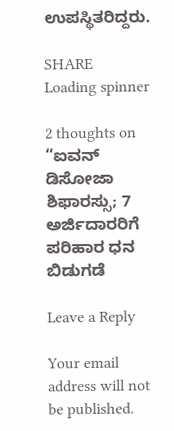ಉಪಸ್ಥಿತರಿದ್ದರು.

SHARE
Loading spinner

2 thoughts on “ಐವನ್ ಡಿಸೋಜಾ ಶಿಫಾರಸ್ಸು; 7 ಅರ್ಜಿದಾರರಿಗೆ ಪರಿಹಾರ ಧನ ಬಿಡುಗಡೆ

Leave a Reply

Your email address will not be published.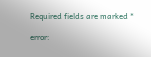Required fields are marked *

error: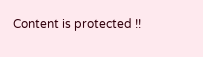Content is protected !!